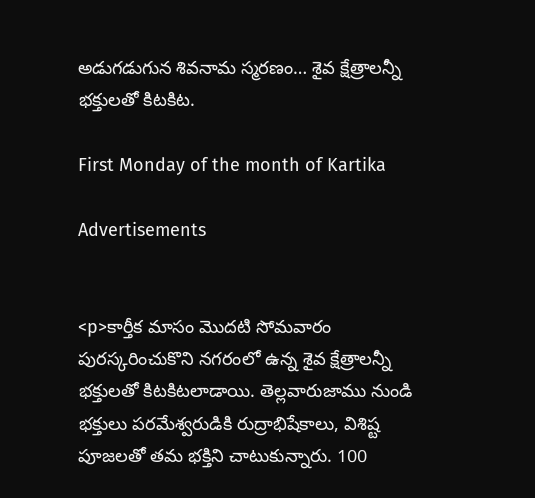అడుగడుగున శివనామ స్మరణం… శైవ క్షేత్రాలన్నీ భక్తులతో కిటకిట.

First Monday of the month of Kartika

Advertisements


<p>కార్తీక మాసం మొదటి సోమవారం పురస్కరించుకొని నగరంలో ఉన్న శైవ క్షేత్రాలన్నీ భక్తులతో కిటకిటలాడాయి. తెల్లవారుజాము నుండి భక్తులు పరమేశ్వరుడికి రుద్రాభిషేకాలు, విశిష్ట పూజలతో తమ భక్తిని చాటుకున్నారు. 100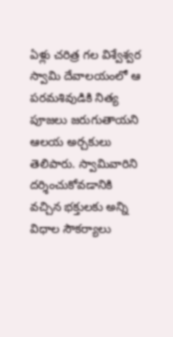ఏళ్లు చరిత్ర గల విశ్వేశ్వర స్వామి దేవాలయంలో ఆ పరమశివుడికి నిత్య పూజలు జరుగుతాయని ఆలయ అర్చకులు తెలిపారు. స్వామివారిని దర్శించుకోవడానికి వచ్చిన భక్తులకు అన్ని విధాల సౌకర్యాలు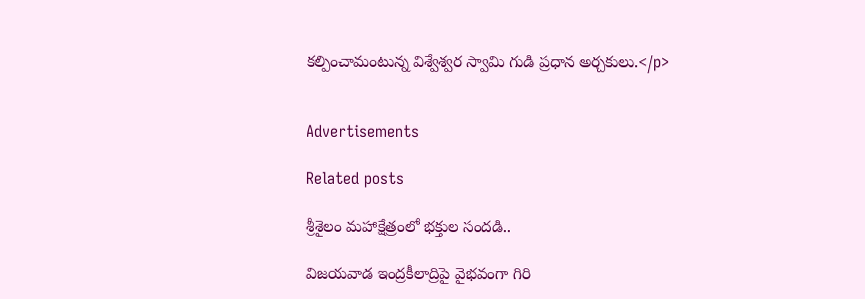కల్పించామంటున్న విశ్వేశ్వర స్వామి గుడి ప్రధాన అర్చకులు.</p>


Advertisements

Related posts

శ్రీశైలం మహాక్షేత్రంలో భక్తుల సందడి..

విజయవాడ ఇంద్రకీలాద్రిపై వైభవంగా గిరి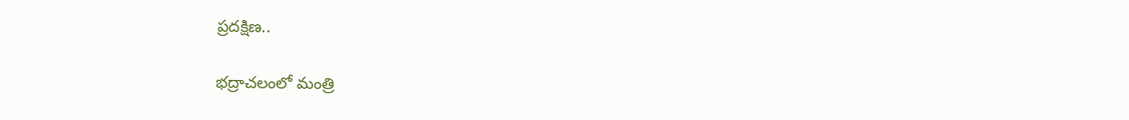ప్రదక్షిణ..

భద్రాచలంలో మంత్రి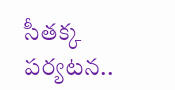సీతక్క పర్యటన..